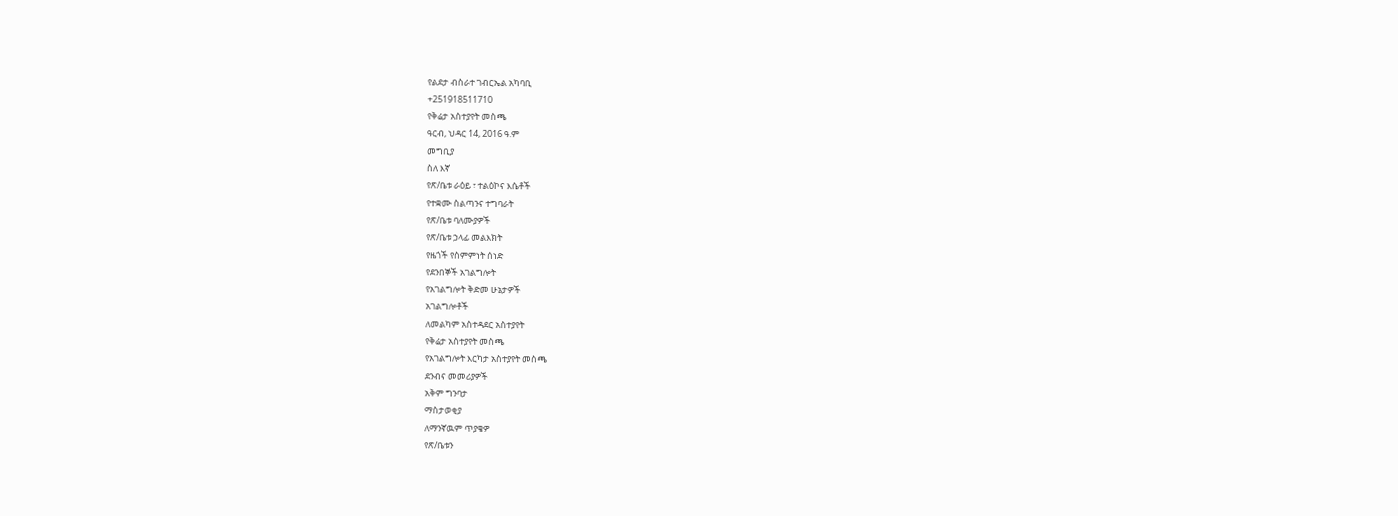የልደታ ብስራተ ገብርኤል አካባቢ
+251918511710
የቅሬታ አስተያየት መስጫ
ዓርብ, ህዳር 14, 2016 ዓ.ም
መግቢያ
ስለ እኛ
የጽ/ቤቱ ራዕይ ፣ ተልዕኮና እሴቶች
የተቋሙ ስልጣንና ተግባራት
የጽ/ቤቱ ባለሙያዎች
የጽ/ቤቱ ኃላፊ መልእክት
የዜጎች የስምምነት ሰነድ
የደንበኞች አገልግሎት
የአገልግሎት ቅድመ ሁኔታዎች
አገልግሎቶች
ለመልካም አስተዳደር አስተያየት
የቅሬታ አስተያየት መስጫ
የአገልግሎት እርካታ አስተያየት መስጫ
ደንብና መመሪያዎች
አቅም ግንባታ
ማስታወቂያ
ለማንኛዉም ጥያቄዎ
የጽ/ቤቱን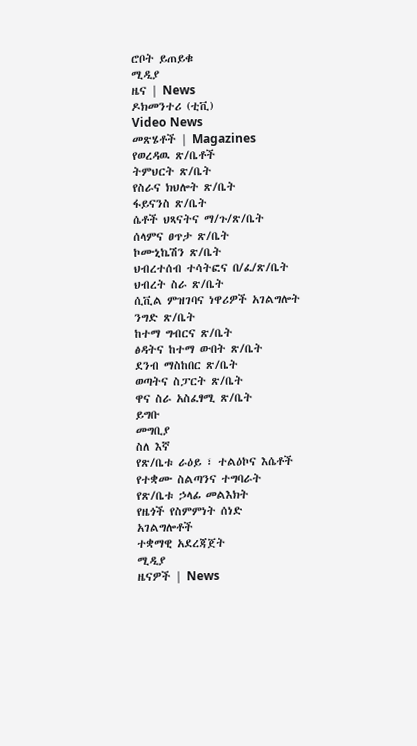ሮቦት ይጠይቁ
ሚዲያ
ዜና | News
ዶክመንተሪ (ቲቪ)
Video News
መጽሄቶች | Magazines
የወረዳዉ ጽ/ቤቶች
ትምህርት ጽ/ቤት
የስራና ክህሎት ጽ/ቤት
ፋይናንስ ጽ/ቤት
ሴቶች ህጻናትና ማ/ጉ/ጽ/ቤት
ሰላምና ፀጥታ ጽ/ቤት
ኮሙኒኬሽን ጽ/ቤት
ህብረተሰብ ተሳትፎና በ/ፈ/ጽ/ቤት
ህብረት ስራ ጽ/ቤት
ሲቪል ምዝገባና ነዋሪዎች አገልግሎት
ንግድ ጽ/ቤት
ከተማ ግብርና ጽ/ቤት
ፅዳትና ከተማ ውበት ጽ/ቤት
ደንብ ማስከበር ጽ/ቤት
ወጣትና ስፓርት ጽ/ቤት
ዋና ስራ አስፈፃሚ ጽ/ቤት
ይግቡ
መግቢያ
ስለ እኛ
የጽ/ቤቱ ራዕይ ፣ ተልዕኮና እሴቶች
የተቋሙ ስልጣንና ተግባራት
የጽ/ቤቱ ኃላፊ መልእክት
የዜጎች የስምምነት ሰነድ
አገልግሎቶች
ተቋማዊ አደረጃጀት
ሚዲያ
ዜናዎች | News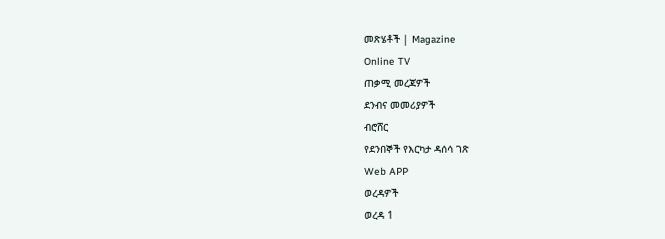መጽሄቶች | Magazine
Online TV
ጠቃሚ መረጃዎች
ደንብና መመሪያዎች
ብሮሸር
የደንበኞች የእርካታ ዳሰሳ ገጽ
Web APP
ወረዳዎች
ወረዳ 1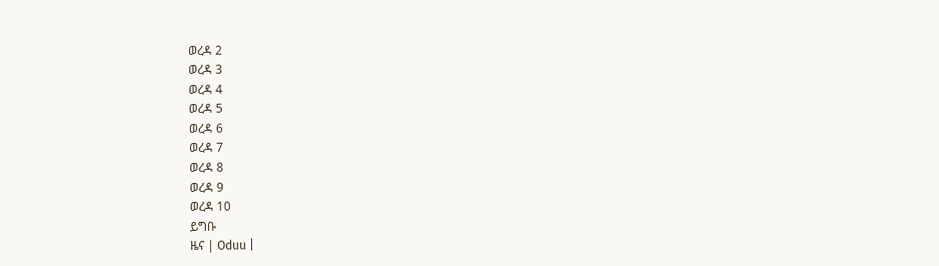ወረዳ 2
ወረዳ 3
ወረዳ 4
ወረዳ 5
ወረዳ 6
ወረዳ 7
ወረዳ 8
ወረዳ 9
ወረዳ 10
ይግቡ
ዜና | Oduu |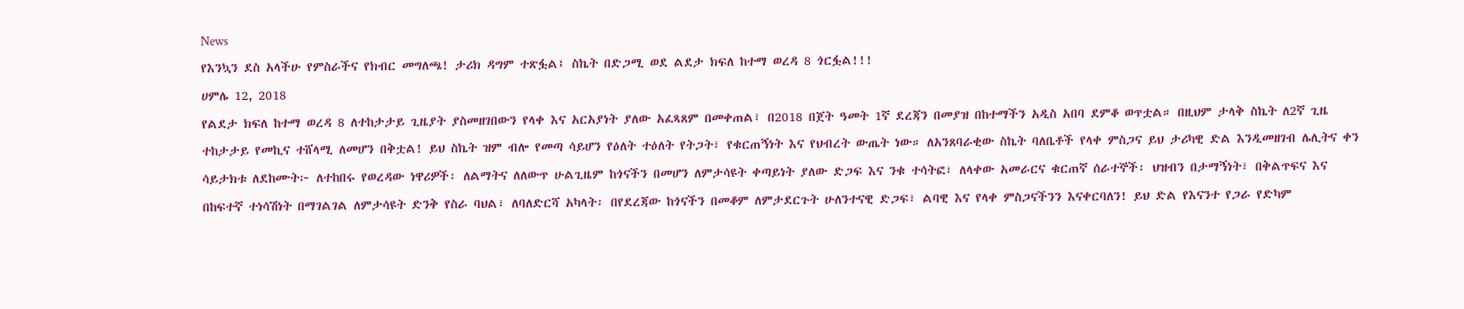News
የእንኳን ደስ አላችሁ የምስራችና የክብር መግለጫ! ታሪክ ዳግም ተጽፏል፤ ስኬት በድጋሚ ወደ ልደታ ክፍለ ከተማ ወረዳ 8 ጎርፏል!!!
ሀምሌ 12, 2018
የልደታ ክፍለ ከተማ ወረዳ 8 ለተከታታይ ጊዜያት ያስመዘገበውን የላቀ እና አርአያነት ያለው አፈጻጸም በመቀጠል፣ በ2018 በጀት ዓመት 1ኛ ደረጃን በመያዝ በከተማችን አዲስ አበባ ደምቆ ወጥቷል። በዚህም ታላቅ ስኬት ለ2ኛ ጊዜ ተከታታይ የመኪና ተሸላሚ ለመሆን በቅቷል! ይህ ስኬት ዝም ብሎ የመጣ ሳይሆን የዕለት ተዕለት የትጋት፣ የቁርጠኝነት እና የህብረት ውጤት ነው። ለአንጸባራቂው ስኬት ባለቤቶች የላቀ ምስጋና ይህ ታሪካዊ ድል እንዲመዘገብ ሌሊትና ቀን ሳይታክቱ ለደከሙት፦ ለተከበሩ የወረዳው ነዋሪዎች፡ ለልማትና ለለውጥ ሁልጊዜም ከጎናችን በመሆን ለምታሳዩት ቀጣይነት ያለው ድጋፍ እና ንቁ ተሳትፎ፣ ለላቀው አመራርና ቁርጠኛ ሰራተኞች፡ ህዝብን በታማኝነት፣ በቅልጥፍና እና በከፍተኛ ተነሳሽነት በማገልገል ለምታሳዩት ድንቅ የስራ ባህል፣ ለባለድርሻ አካላት፡ በየደረጃው ከጎናችን በመቆም ለምታደርጉት ሁለንተናዊ ድጋፍ፣ ልባዊ እና የላቀ ምስጋናችንን እናቀርባለን! ይህ ድል የእናንተ የጋራ የድካም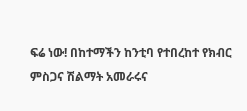ፍሬ ነው! በከተማችን ከንቲባ የተበረከተ የክብር ምስጋና ሽልማት አመራሩና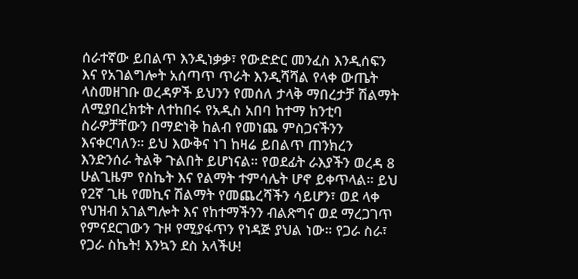ሰራተኛው ይበልጥ እንዲነቃቃ፣ የውድድር መንፈስ እንዲሰፍን እና የአገልግሎት አሰጣጥ ጥራት እንዲሻሻል የላቀ ውጤት ላስመዘገቡ ወረዳዎች ይህንን የመሰለ ታላቅ ማበረታቻ ሽልማት ለሚያበረክቱት ለተከበሩ የአዲስ አበባ ከተማ ከንቲባ ስራዎቻቸውን በማድነቅ ከልብ የመነጨ ምስጋናችንን እናቀርባለን። ይህ እውቅና ነገ ከዛሬ ይበልጥ ጠንክረን እንድንሰራ ትልቅ ጉልበት ይሆነናል። የወደፊት ራእያችን ወረዳ 8 ሁልጊዜም የስኬት እና የልማት ተምሳሌት ሆኖ ይቀጥላል። ይህ የ2ኛ ጊዜ የመኪና ሽልማት የመጨረሻችን ሳይሆን፣ ወደ ላቀ የህዝብ አገልግሎት እና የከተማችንን ብልጽግና ወደ ማረጋገጥ የምናደርገውን ጉዞ የሚያፋጥን የነዳጅ ያህል ነው። የጋራ ስራ፣ የጋራ ስኬት! እንኳን ደስ አላችሁ!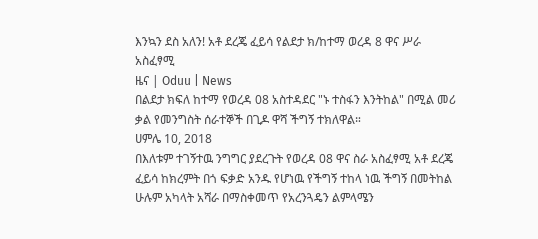እንኳን ደስ አለን! አቶ ደረጄ ፈይሳ የልደታ ክ/ከተማ ወረዳ 8 ዋና ሥራ አስፈፃሚ
ዜና | Oduu | News
በልደታ ክፍለ ከተማ የወረዳ 08 አስተዳደር "ኑ ተስፋን እንትከል" በሚል መሪ ቃል የመንግስት ሰራተኞች በጊዶ ዋሻ ችግኝ ተክለዋል።
ሀምሌ 10, 2018
በእለቱም ተገኝተዉ ንግግር ያደረጉት የወረዳ 08 ዋና ስራ አስፈፃሚ አቶ ደረጄ ፈይሳ ከክረምት በጎ ፍቃድ አንዱ የሆነዉ የችግኝ ተከላ ነዉ ችግኝ በመትከል ሁሉም አካላት አሻራ በማስቀመጥ የአረንጓዴን ልምላሜን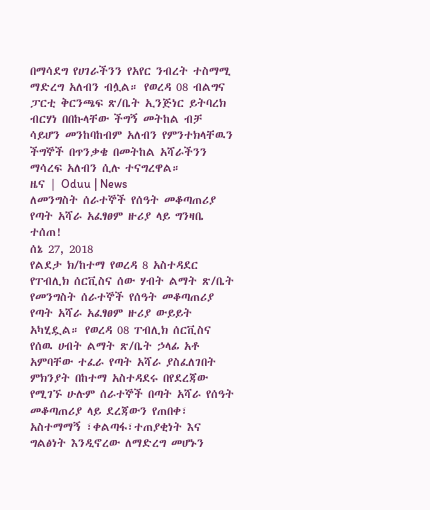በማሳደግ የሀገራችንን የአየር ንብረት ተስማሚ ማድረግ አለብን ብሏል። የወረዳ 08 ብልግና ፓርቲ ቅርንጫፍ ጽ/ቤት ኢንጅነር ይትባረክ ብርሃነ በበኩላቸው ችግኝ መትከል ብቻ ሳይሆን መንከባከብም አለብን የምንተክላቸዉን ችግኞች በጥንቃቄ በመትከል አሻራችንን ማሳረፍ አለብን ሲሉ ተናግረዋል።
ዜና | Oduu | News
ለመንግስት ሰራተኞች የሰዓት መቆጣጠሪያ የጣት አሻራ አፈፃፀም ዙሪያ ላይ ግንዛቤ ተሰጠ!
ሰኔ 27, 2018
የልደታ ክ/ከተማ የወረዳ 8 አስተዳደር የፐብሊክ ሰርቪስና ሰው ሃብት ልማት ጽ/ቤት የመንግስት ሰራተኞች የሰዓት መቆጣጠሪያ የጣት አሻራ አፈፃፀም ዙሪያ ውይይት አካሂዷል። የወረዳ 08 ፐብሊክ ሰርቪስና የሰዉ ሀብት ልማት ጽ/ቤት ኃላፊ አቶ አምባቸው ተፈራ የጣት አሻራ ያስፈለገበት ምክንያት በከተማ አስተዳደሩ በየደረጃው የሚገኙ ሁሉም ሰራተኞች በጣት አሻራ የሰዓት መቆጣጠሪያ ላይ ደረጃውን የጠበቀ፣ አስተማማኝ ፣ቀልጣፋ፣ተጠያቂነት እና ግልፅነት እንዲኖረው ለማድረግ መሆኑን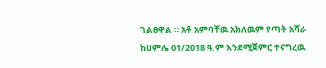ገልፀዋል ። አቶ አምባቸዉ አክለዉም የጣት አሻራ ከሀምሌ 01/2018 ዓ.ም እንደሚጀምር ተናግረዉ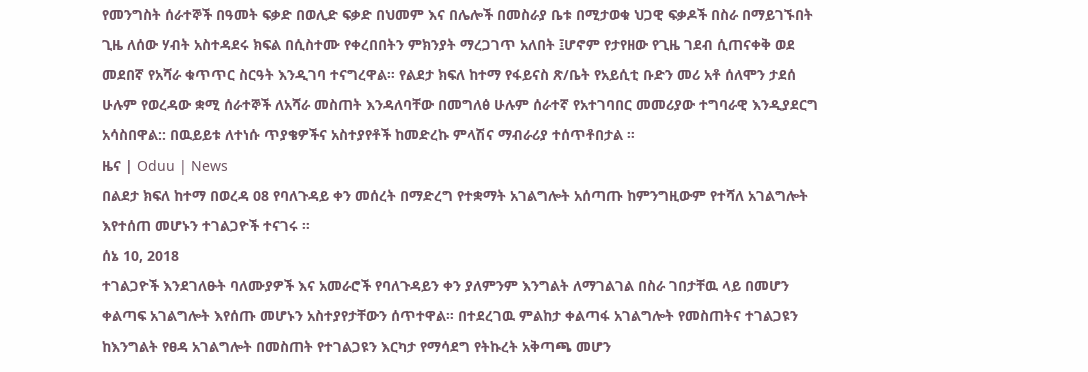የመንግስት ሰራተኞች በዓመት ፍቃድ በወሊድ ፍቃድ በህመም እና በሌሎች በመስራያ ቤቱ በሚታወቁ ህጋዊ ፍቃዶች በስራ በማይገኙበት ጊዜ ለሰው ሃብት አስተዳደሩ ክፍል በሲስተሙ የቀረበበትን ምክንያት ማረጋገጥ አለበት ፤ሆኖም የታየዘው የጊዜ ገደብ ሲጠናቀቅ ወደ መደበኛ የአሻራ ቁጥጥር ስርዓት እንዲገባ ተናግረዋል። የልደታ ክፍለ ከተማ የፋይናስ ጽ/ቤት የአይሲቲ ቡድን መሪ አቶ ሰለሞን ታደሰ ሁሉም የወረዳው ቋሚ ሰራተኞች ለአሻራ መስጠት እንዳለባቸው በመግለፅ ሁሉም ሰራተኛ የአተገባበር መመሪያው ተግባራዊ እንዲያደርግ አሳስበዋል:: በዉይይቱ ለተነሱ ጥያቄዎችና አስተያየቶች ከመድረኩ ምላሽና ማብራሪያ ተሰጥቶበታል ።
ዜና | Oduu | News
በልደታ ክፍለ ከተማ በወረዳ 08 የባለጉዳይ ቀን መሰረት በማድረግ የተቋማት አገልግሎት አሰጣጡ ከምንግዚውም የተሻለ አገልግሎት እየተሰጠ መሆኑን ተገልጋዮች ተናገሩ ።
ሰኔ 10, 2018
ተገልጋዮች እንደገለፁት ባለሙያዎች እና አመራሮች የባለጉዳይን ቀን ያለምንም እንግልት ለማገልገል በስራ ገበታቸዉ ላይ በመሆን ቀልጣፍ አገልግሎት እየሰጡ መሆኑን አስተያየታቸውን ሰጥተዋል። በተደረገዉ ምልከታ ቀልጣፋ አገልግሎት የመስጠትና ተገልጋዩን ከእንግልት የፀዳ አገልግሎት በመስጠት የተገልጋዩን እርካታ የማሳደግ የትኩረት አቅጣጫ መሆን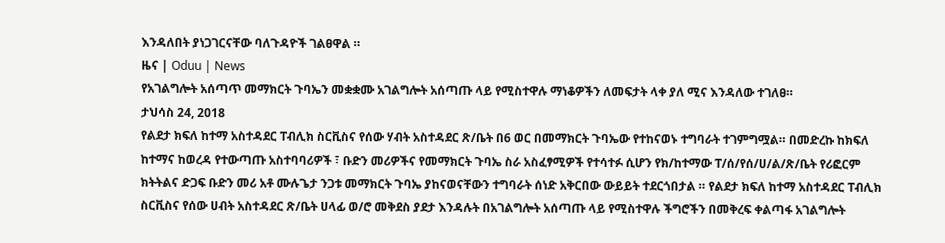እንዳለበት ያነጋገርናቸው ባለጉዳዮች ገልፀዋል ።
ዜና | Oduu | News
የአገልግሎት አሰጣጥ መማክርት ጉባኤን መቋቋሙ አገልግሎት አሰጣጡ ላይ የሚስተዋሉ ማነቆዎችን ለመፍታት ላቀ ያለ ሚና እንዳለው ተገለፀ።
ታህሳስ 24, 2018
የልደታ ክፍለ ከተማ አስተዳደር ፐብሊክ ስርቪስና የሰው ሃብት አስተዳደር ጽ/ቤት በ6 ወር በመማክርት ጉባኤው የተከናወኑ ተግባራት ተገምግሟል። በመድረኩ ከክፍለ ከተማና ከወረዳ የተውጣጡ አስተባባሪዎች ፣ ቡድን መሪዎችና የመማክርት ጉባኤ ስራ አስፈፃሚዎች የተሳተፉ ሲሆን የክ/ከተማው ፐ/ሰ/የሰ/ሀ/ል/ጽ/ቤት የሪፎርም ክትትልና ድጋፍ ቡድን መሪ አቶ ሙሉጌታ ንጋቱ መማክርት ጉባኤ ያከናወናቸውን ተግባራት ሰነድ አቅርበው ውይይት ተደርጎበታል ። የልደታ ክፍለ ከተማ አስተዳደር ፐብሊክ ስርቪስና የሰው ሀብት አስተዳደር ጽ/ቤት ሀላፊ ወ/ሮ መቅደስ ያደታ እንዳሉት በአገልግሎት አሰጣጡ ላይ የሚስተዋሉ ችግሮችን በመቅረፍ ቀልጣፋ አገልግሎት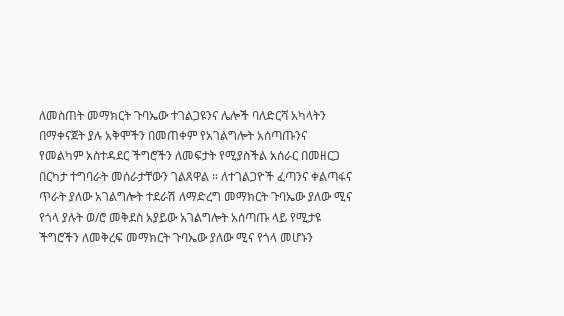ለመስጠት መማክርት ጉባኤው ተገልጋዩንና ሌሎች ባለድርሻ አካላትን በማቀናጀት ያሉ አቅሞችን በመጠቀም የአገልግሎት አሰጣጡንና የመልካም አስተዳደር ችግሮችን ለመፍታት የሚያስችል አሰራር በመዘርጋ በርካታ ተግባራት መሰራታቸውን ገልጸዋል ። ለተገልጋዮች ፈጣንና ቀልጣፋና ጥራት ያለው አገልግሎት ተደራሽ ለማድረግ መማክርት ጉባኤው ያለው ሚና የጎላ ያሉት ወ/ሮ መቅደስ አያይው አገልግሎት አሰጣጡ ላይ የሚታዩ ችግሮችን ለመቅረፍ መማክርት ጉባኤው ያለው ሚና የጎላ መሆኑን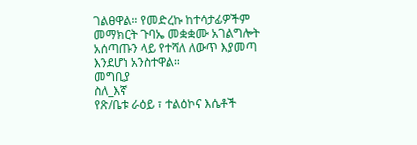ገልፀዋል። የመድረኩ ከተሳታፊዎችም መማክርት ጉባኤ መቋቋሙ አገልግሎት አሰጣጡን ላይ የተሻለ ለውጥ እያመጣ እንደሆነ አንስተዋል።
መግቢያ
ስለ_እኛ
የጽ/ቤቱ ራዕይ ፣ ተልዕኮና እሴቶች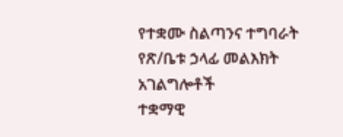የተቋሙ ስልጣንና ተግባራት
የጽ/ቤቱ ኃላፊ መልእክት
አገልግሎቶች
ተቋማዊ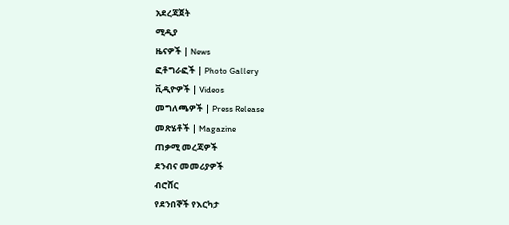አደረጃጀት
ሚዲያ
ዜናዎች | News
ፎቶግራፎች | Photo Gallery
ቪዲዮዎች | Videos
መግለጫዎች | Press Release
መጽሄቶች | Magazine
ጠቃሚ መረጃዎች
ደንብና መመሪያዎች
ብሮሸር
የደንበኞች የእርካታ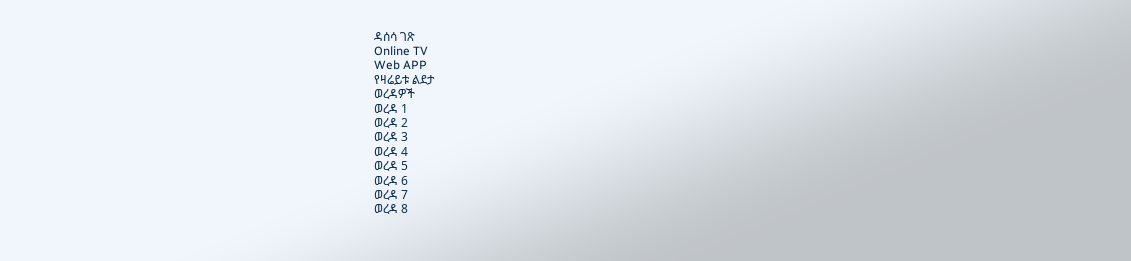ዳሰሳ ገጽ
Online TV
Web APP
የዛሬይቱ ልደታ
ወረዳዎች
ወረዳ 1
ወረዳ 2
ወረዳ 3
ወረዳ 4
ወረዳ 5
ወረዳ 6
ወረዳ 7
ወረዳ 8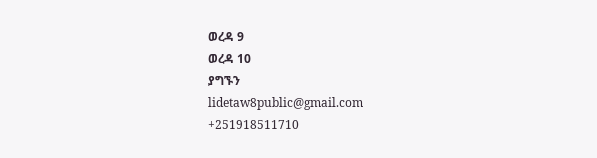ወረዳ 9
ወረዳ 10
ያግኙን
lidetaw8public@gmail.com
+251918511710